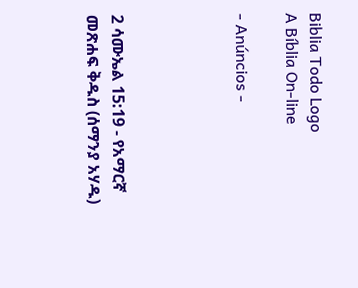Biblia Todo Logo
A Bíblia On-line

- Anúncios -




2 ሳሙኤል 15:19 - የአማርኛ መጽሐፍ ቅዱስ (ሰማንያ አሃዱ)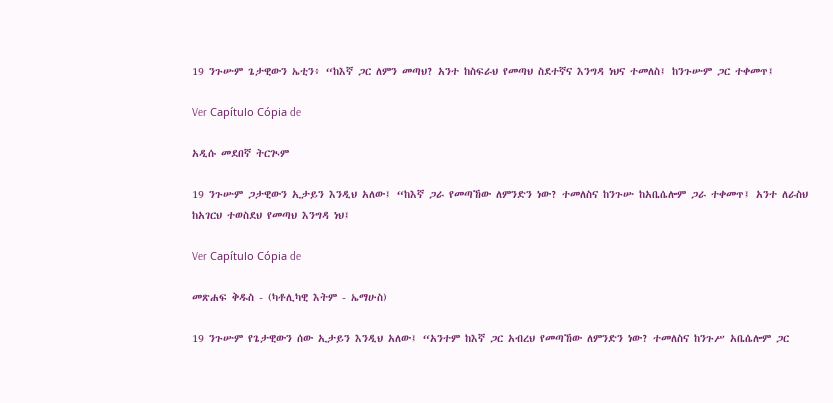19 ንጉሡም ጌታዊውን ኤቲን፥ “ከእኛ ጋር ለምን መጣህ? አንተ ከስፍራህ የመጣህ ስደተኛና እንግዳ ነህና ተመለስ፤ ከንጉሡም ጋር ተቀመጥ፤

Ver Capítulo Cópia de

አዲሱ መደበኛ ትርጒም

19 ንጉሡም ጋታዊውን ኢታይን እንዲህ አለው፤ “ከእኛ ጋራ የመጣኸው ለምንድን ነው? ተመለስና ከንጉሡ ከአቤሴሎም ጋራ ተቀመጥ፤ አንተ ለራስህ ከአገርህ ተወስደህ የመጣህ እንግዳ ነህ፤

Ver Capítulo Cópia de

መጽሐፍ ቅዱስ - (ካቶሊካዊ እትም - ኤማሁስ)

19 ንጉሡም የጌታዊውን ሰው ኢታይን እንዲህ አለው፤ “አንተም ከእኛ ጋር አብረህ የመጣኸው ለምንድን ነው? ተመለስና ከንጉሥ አቤሴሎም ጋር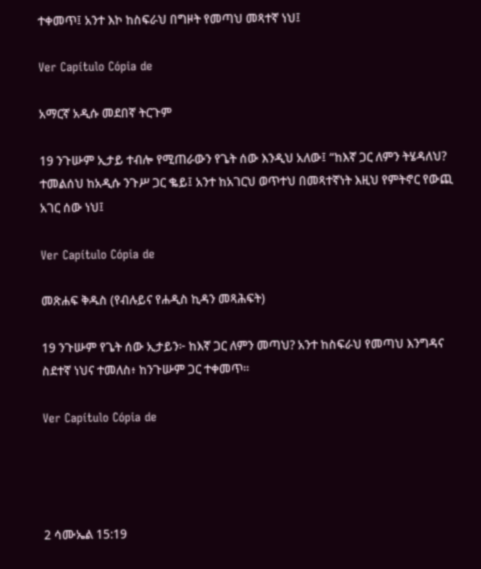ተቀመጥ፤ አንተ እኮ ከስፍራህ በግዞት የመጣህ መጻተኛ ነህ፤

Ver Capítulo Cópia de

አማርኛ አዲሱ መደበኛ ትርጉም

19 ንጉሡም ኢታይ ተብሎ የሚጠራውን የጌት ሰው እንዲህ አለው፤ “ከእኛ ጋር ለምን ትሄዳለህ? ተመልሰህ ከአዲሱ ንጉሥ ጋር ቈይ፤ አንተ ከአገርህ ወጥተህ በመጻተኛነት እዚህ የምትኖር የውጪ አገር ሰው ነህ፤

Ver Capítulo Cópia de

መጽሐፍ ቅዱስ (የብሉይና የሐዲስ ኪዳን መጻሕፍት)

19 ንጉሡም የጌት ሰው ኢታይን፦ ከእኛ ጋር ለምን መጣህ? አንተ ከስፍራህ የመጣህ እንግዳና ስደተኛ ነህና ተመለስ፥ ከንጉሡም ጋር ተቀመጥ።

Ver Capítulo Cópia de




2 ሳሙኤል 15:19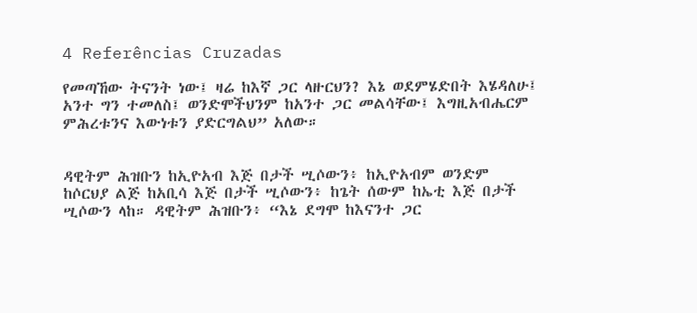4 Referências Cruzadas

የመጣኸው ትናንት ነው፤ ዛሬ ከእኛ ጋር ላዙርህን? እኔ ወደምሄድበት እሄዳለሁ፤ አንተ ግን ተመለስ፤ ወንድሞችህንም ከአንተ ጋር መልሳቸው፤ እግዚአብሔርም ምሕረቱንና እውነቱን ያድርግልህ” አለው።


ዳዊትም ሕዝቡን ከኢዮአብ እጅ በታች ሢሶውን፥ ከኢዮአብም ወንድም ከሶርህያ ልጅ ከአቢሳ እጅ በታች ሢሶውን፥ ከጌት ሰውም ከኤቲ እጅ በታች ሢሶውን ላከ። ዳዊትም ሕዝቡን፥ “እኔ ደግሞ ከእናንተ ጋር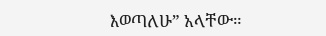እወጣለሁ” አላቸው።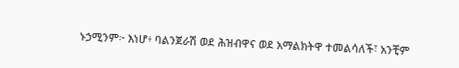ኑኃሚንም፦ እነሆ፥ ባልንጀራሽ ወደ ሕዝብዋና ወደ አማልክትዋ ተመልሳለች፣ አንቺም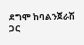ደግሞ ከባልንጀራሽ ጋር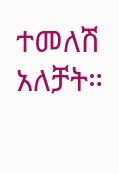ተመለሽ አለቻት።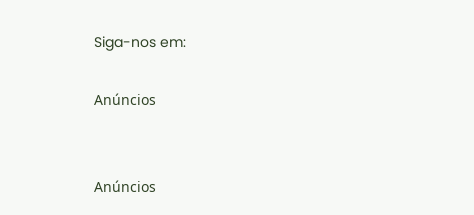Siga-nos em:

Anúncios


Anúncios